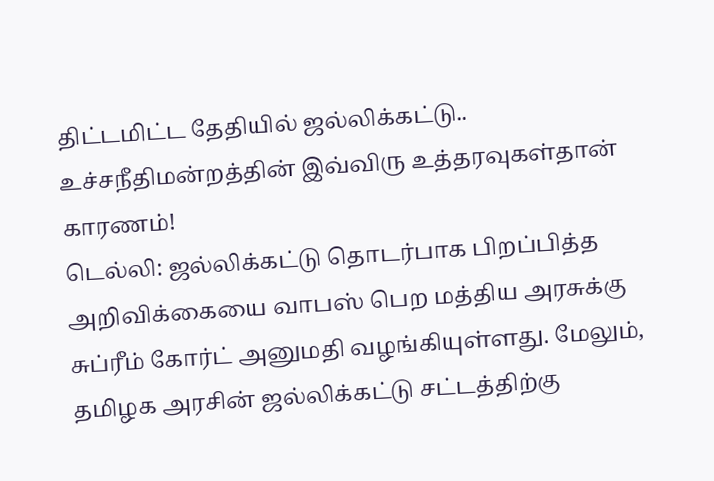திட்டமிட்ட தேதியில் ஜல்லிக்கட்டு.. உச்சநீதிமன்றத்தின் இவ்விரு உத்தரவுகள்தான் காரணம்!
டெல்லி: ஜல்லிக்கட்டு தொடர்பாக பிறப்பித்த அறிவிக்கையை வாபஸ் பெற மத்திய அரசுக்கு சுப்ரீம் கோர்ட் அனுமதி வழங்கியுள்ளது. மேலும், தமிழக அரசின் ஜல்லிக்கட்டு சட்டத்திற்கு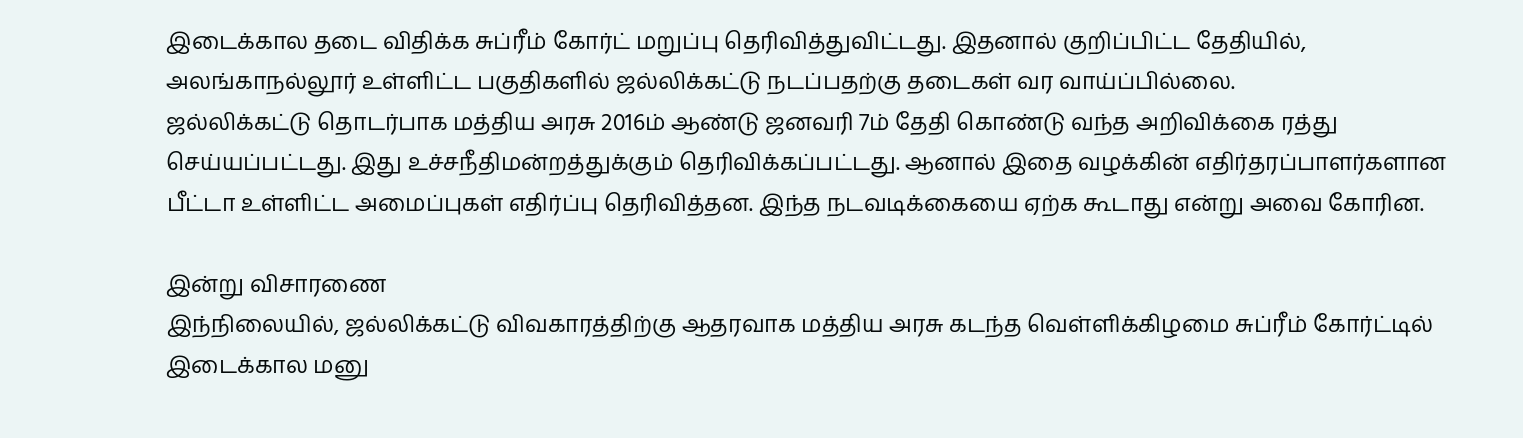இடைக்கால தடை விதிக்க சுப்ரீம் கோர்ட் மறுப்பு தெரிவித்துவிட்டது. இதனால் குறிப்பிட்ட தேதியில், அலங்காநல்லூர் உள்ளிட்ட பகுதிகளில் ஜல்லிக்கட்டு நடப்பதற்கு தடைகள் வர வாய்ப்பில்லை.
ஜல்லிக்கட்டு தொடர்பாக மத்திய அரசு 2016ம் ஆண்டு ஜனவரி 7ம் தேதி கொண்டு வந்த அறிவிக்கை ரத்து செய்யப்பட்டது. இது உச்சநீதிமன்றத்துக்கும் தெரிவிக்கப்பட்டது. ஆனால் இதை வழக்கின் எதிர்தரப்பாளர்களான பீட்டா உள்ளிட்ட அமைப்புகள் எதிர்ப்பு தெரிவித்தன. இந்த நடவடிக்கையை ஏற்க கூடாது என்று அவை கோரின.

இன்று விசாரணை
இந்நிலையில், ஜல்லிக்கட்டு விவகாரத்திற்கு ஆதரவாக மத்திய அரசு கடந்த வெள்ளிக்கிழமை சுப்ரீம் கோர்ட்டில் இடைக்கால மனு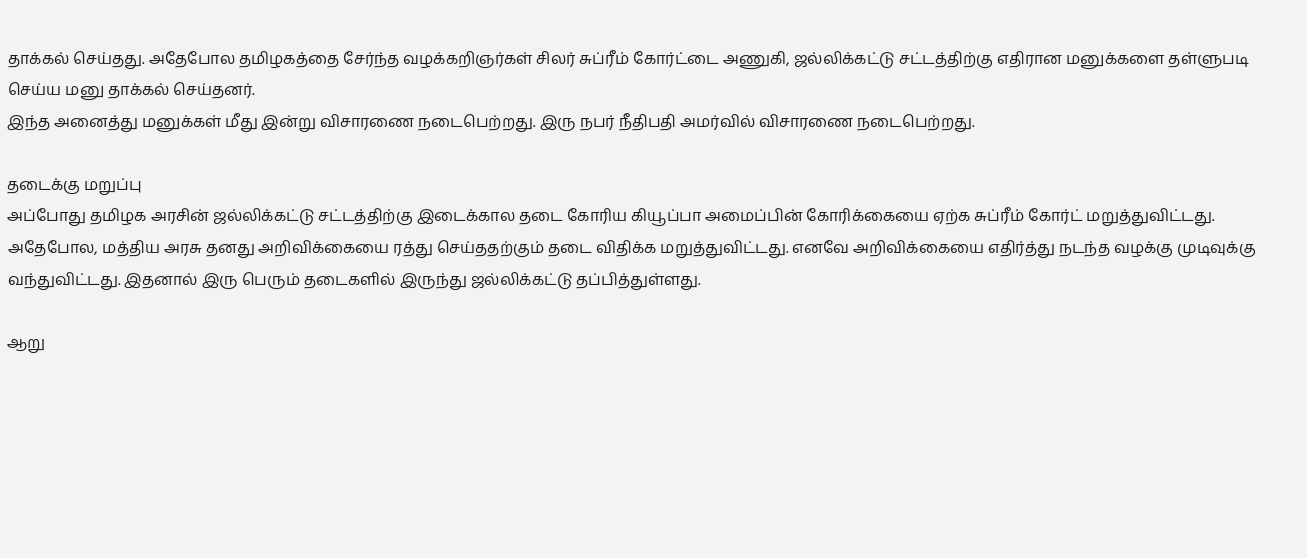தாக்கல் செய்தது. அதேபோல தமிழகத்தை சேர்ந்த வழக்கறிஞர்கள் சிலர் சுப்ரீம் கோர்ட்டை அணுகி, ஜல்லிக்கட்டு சட்டத்திற்கு எதிரான மனுக்களை தள்ளுபடி செய்ய மனு தாக்கல் செய்தனர்.
இந்த அனைத்து மனுக்கள் மீது இன்று விசாரணை நடைபெற்றது. இரு நபர் நீதிபதி அமர்வில் விசாரணை நடைபெற்றது.

தடைக்கு மறுப்பு
அப்போது தமிழக அரசின் ஜல்லிக்கட்டு சட்டத்திற்கு இடைக்கால தடை கோரிய கியூப்பா அமைப்பின் கோரிக்கையை ஏற்க சுப்ரீம் கோர்ட் மறுத்துவிட்டது. அதேபோல, மத்திய அரசு தனது அறிவிக்கையை ரத்து செய்ததற்கும் தடை விதிக்க மறுத்துவிட்டது. எனவே அறிவிக்கையை எதிர்த்து நடந்த வழக்கு முடிவுக்கு வந்துவிட்டது. இதனால் இரு பெரும் தடைகளில் இருந்து ஜல்லிக்கட்டு தப்பித்துள்ளது.

ஆறு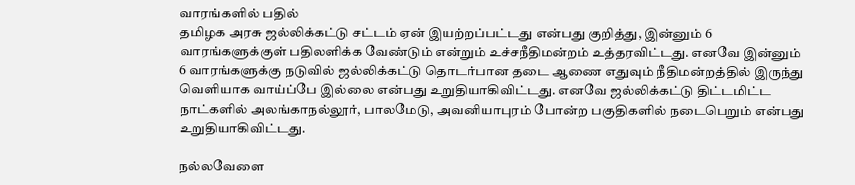வாரங்களில் பதில்
தமிழக அரசு ஜல்லிக்கட்டு சட்டம் ஏன் இயற்றப்பட்டது என்பது குறித்து, இன்னும் 6 வாரங்களுக்குள் பதிலளிக்க வேண்டும் என்றும் உச்சநீதிமன்றம் உத்தரவிட்டது. எனவே இன்னும் 6 வாரங்களுக்கு நடுவில் ஜல்லிக்கட்டு தொடர்பான தடை ஆணை எதுவும் நீதிமன்றத்தில் இருந்து வெளியாக வாய்ப்பே இல்லை என்பது உறுதியாகிவிட்டது. எனவே ஜல்லிக்கட்டு திட்டமிட்ட நாட்களில் அலங்காநல்லூர், பாலமேடு, அவனியாபுரம் போன்ற பகுதிகளில் நடைபெறும் என்பது உறுதியாகிவிட்டது.

நல்லவேளை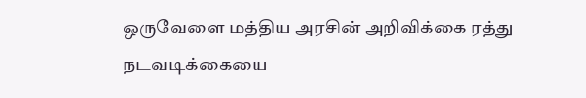ஒருவேளை மத்திய அரசின் அறிவிக்கை ரத்து நடவடிக்கையை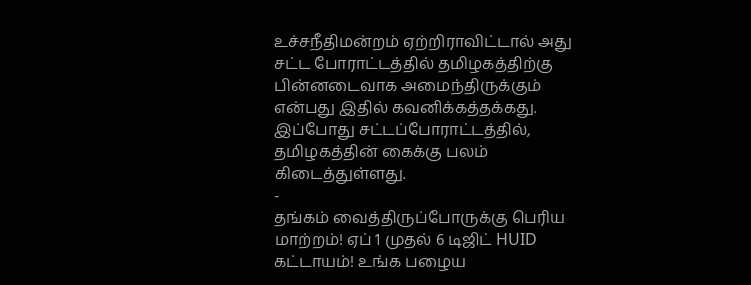உச்சநீதிமன்றம் ஏற்றிராவிட்டால் அது சட்ட போராட்டத்தில் தமிழகத்திற்கு பின்னடைவாக அமைந்திருக்கும் என்பது இதில் கவனிக்கத்தக்கது. இப்போது சட்டப்போராட்டத்தில், தமிழகத்தின் கைக்கு பலம் கிடைத்துள்ளது.
-
தங்கம் வைத்திருப்போருக்கு பெரிய மாற்றம்! ஏப் 1 முதல் 6 டிஜிட் HUID கட்டாயம்! உங்க பழைய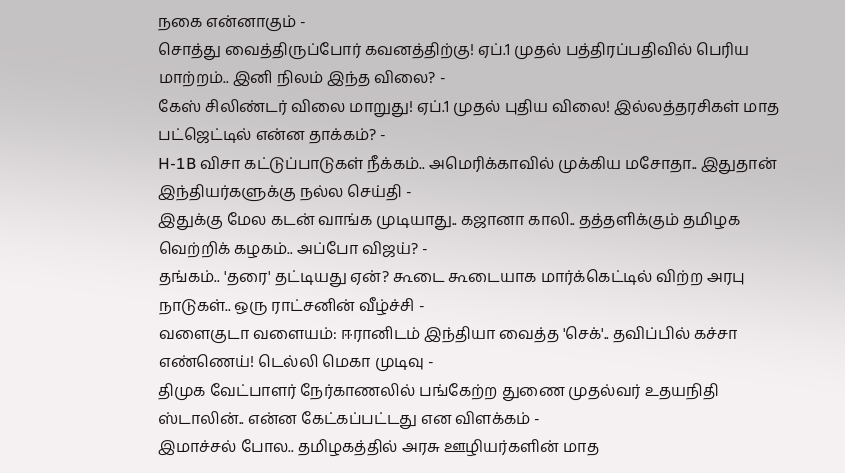நகை என்னாகும் -
சொத்து வைத்திருப்போர் கவனத்திற்கு! ஏப்.1 முதல் பத்திரப்பதிவில் பெரிய மாற்றம்.. இனி நிலம் இந்த விலை? -
கேஸ் சிலிண்டர் விலை மாறுது! ஏப்.1 முதல் புதிய விலை! இல்லத்தரசிகள் மாத பட்ஜெட்டில் என்ன தாக்கம்? -
H-1B விசா கட்டுப்பாடுகள் நீக்கம்.. அமெரிக்காவில் முக்கிய மசோதா.. இதுதான் இந்தியர்களுக்கு நல்ல செய்தி -
இதுக்கு மேல கடன் வாங்க முடியாது.. கஜானா காலி.. தத்தளிக்கும் தமிழக வெற்றிக் கழகம்.. அப்போ விஜய்? -
தங்கம்.. 'தரை' தட்டியது ஏன்? கூடை கூடையாக மார்க்கெட்டில் விற்ற அரபு நாடுகள்.. ஒரு ராட்சனின் வீழ்ச்சி -
வளைகுடா வளையம்: ஈரானிடம் இந்தியா வைத்த 'செக்'.. தவிப்பில் கச்சா எண்ணெய்! டெல்லி மெகா முடிவு -
திமுக வேட்பாளர் நேர்காணலில் பங்கேற்ற துணை முதல்வர் உதயநிதி ஸ்டாலின்.. என்ன கேட்கப்பட்டது என விளக்கம் -
இமாச்சல் போல.. தமிழகத்தில் அரசு ஊழியர்களின் மாத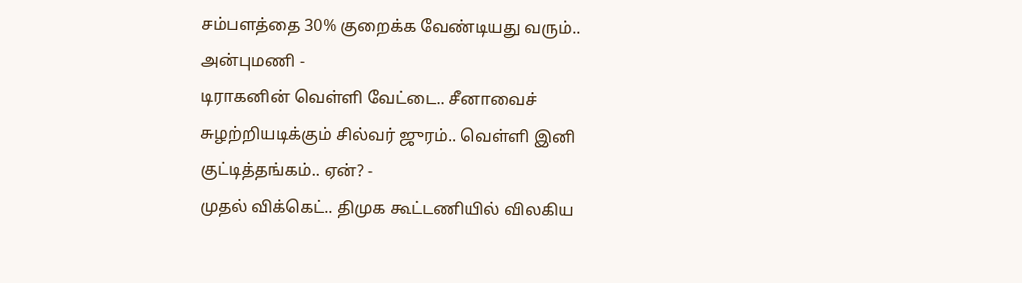சம்பளத்தை 30% குறைக்க வேண்டியது வரும்.. அன்புமணி -
டிராகனின் வெள்ளி வேட்டை.. சீனாவைச் சுழற்றியடிக்கும் சில்வர் ஜுரம்.. வெள்ளி இனி குட்டித்தங்கம்.. ஏன்? -
முதல் விக்கெட்.. திமுக கூட்டணியில் விலகிய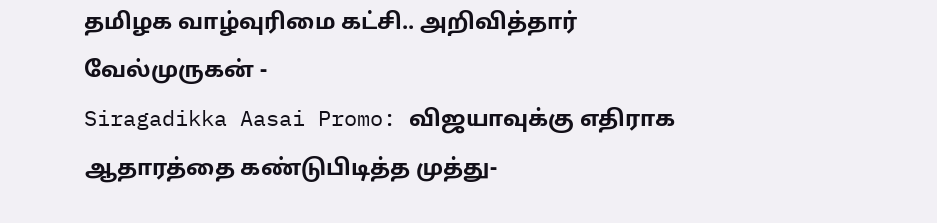தமிழக வாழ்வுரிமை கட்சி.. அறிவித்தார் வேல்முருகன் -
Siragadikka Aasai Promo: விஜயாவுக்கு எதிராக ஆதாரத்தை கண்டுபிடித்த முத்து-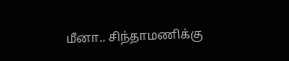மீனா.. சிந்தாமணிக்கு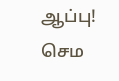ஆப்பு! செம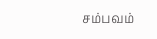சம்பவம்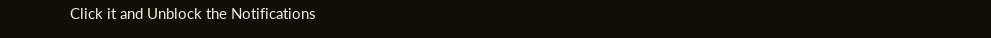Click it and Unblock the Notifications